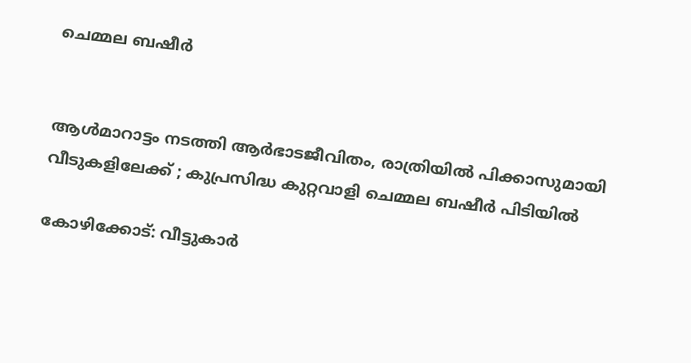ചെമ്മല ബഷീർ


ആൾമാറാട്ടം നടത്തി ആർഭാടജീവിതം, രാത്രിയിൽ പിക്കാസുമായി വീടുകളിലേക്ക് ; കുപ്രസിദ്ധ കുറ്റവാളി ചെമ്മല ബഷീർ പിടിയിൽ

കോഴിക്കോട്: വീട്ടുകാർ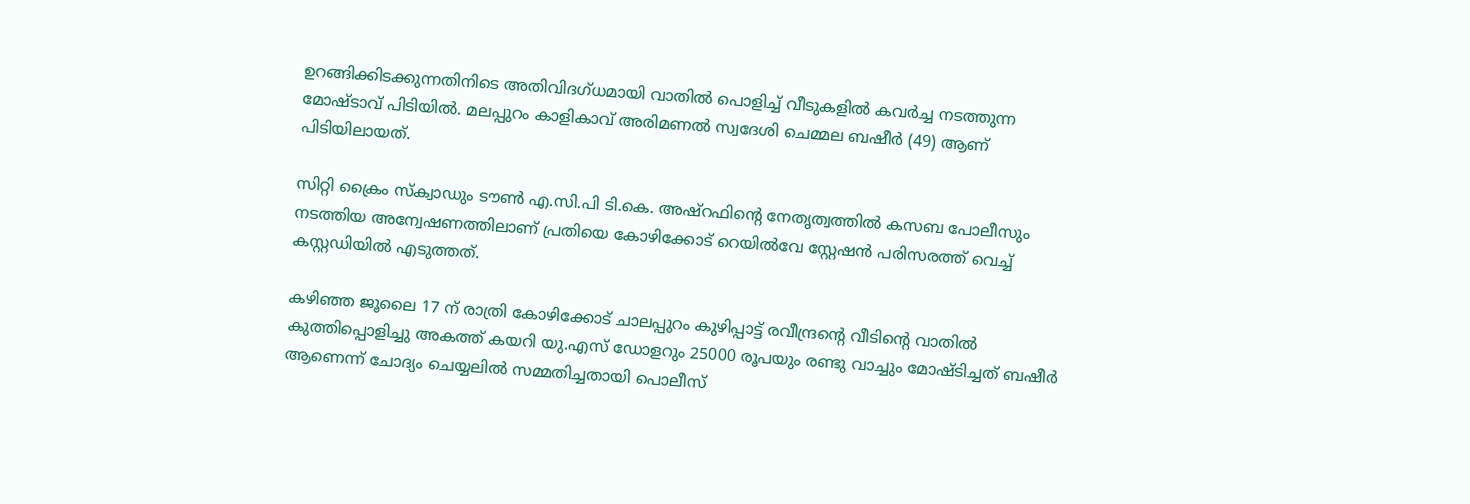ഉറങ്ങിക്കിടക്കുന്നതിനിടെ അതിവിദഗ്ധമായി വാതിൽ പൊളിച്ച് വീടുകളിൽ കവർച്ച നടത്തുന്ന മോഷ്ടാവ് പിടിയിൽ. മലപ്പുറം കാളികാവ് അരിമണൽ സ്വദേശി ചെമ്മല ബഷീർ (49) ആണ് പിടിയിലായത്.

സിറ്റി ക്രൈം സ്ക്വാഡും ടൗൺ എ.സി.പി ടി.കെ. അഷ്റഫിന്റെ നേതൃത്വത്തിൽ കസബ പോലീസും നടത്തിയ അന്വേഷണത്തിലാണ് പ്രതിയെ കോഴിക്കോട് റെയിൽവേ സ്റ്റേഷൻ പരിസരത്ത് വെച്ച് കസ്റ്റഡിയിൽ എടുത്തത്.

കഴിഞ്ഞ ജൂലൈ 17 ന് രാത്രി കോഴിക്കോട് ചാലപ്പുറം കുഴിപ്പാട്ട് രവീന്ദ്രന്റെ വീടിന്റെ വാതിൽ കുത്തിപ്പൊളിച്ചു അകത്ത് കയറി യു.എസ് ഡോളറും 25000 രൂപയും രണ്ടു വാച്ചും മോഷ്ടിച്ചത് ബഷീർ ആണെന്ന് ചോദ്യം ചെയ്യലിൽ സമ്മതിച്ചതായി പൊലീസ്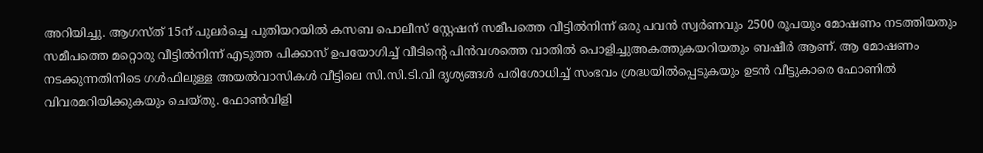അറിയിച്ചു. ആഗസ്ത് 15ന് പുലർച്ചെ പുതിയറയിൽ കസബ പൊലീസ് സ്റ്റേഷന് സമീപത്തെ വീട്ടിൽനിന്ന് ഒരു പവൻ സ്വർണവും 2500 രൂപയും മോഷണം നടത്തിയതും സമീപത്തെ മറ്റൊരു വീട്ടിൽനിന്ന് എടുത്ത പിക്കാസ് ഉപയോഗിച്ച് വീടിന്റെ പിൻവശത്തെ വാതിൽ പൊളിച്ചുഅകത്തുകയറിയതും ബഷീർ ആണ്. ആ മോഷണം നടക്കുന്നതിനിടെ ഗൾഫിലുള്ള അയൽവാസികൾ വീട്ടിലെ സി.സി.ടി.വി ദൃശ്യങ്ങൾ പരിശോധിച്ച് സംഭവം ശ്രദ്ധയിൽപ്പെടുകയും ഉടൻ വീട്ടുകാരെ ഫോണിൽ വിവരമറിയിക്കുകയും ചെയ്തു. ഫോൺവിളി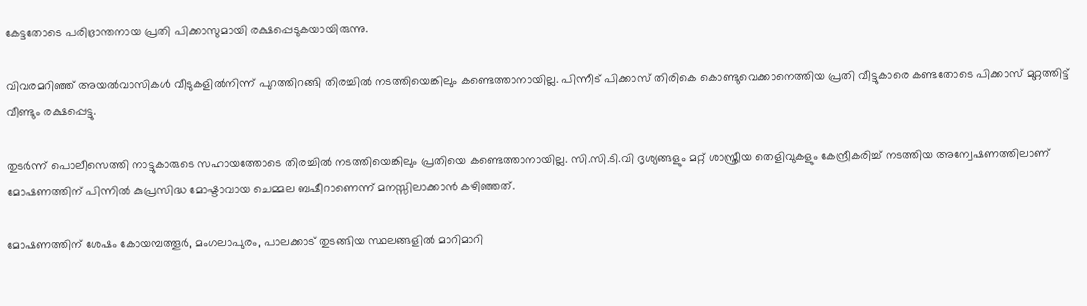കേട്ടതോടെ പരിഭ്രാന്തനായ പ്രതി പിക്കാസുമായി രക്ഷപ്പെടുകയായിരുന്നു.

വിവരമറിഞ്ഞ് അയൽവാസികൾ വീടുകളിൽനിന്ന് പുറത്തിറങ്ങി തിരച്ചിൽ നടത്തിയെങ്കിലും കണ്ടെത്താനായില്ല. പിന്നീട് പിക്കാസ് തിരികെ കൊണ്ടുവെക്കാനെത്തിയ പ്രതി വീട്ടുകാരെ കണ്ടതോടെ പിക്കാസ് മുറ്റത്തിട്ട് വീണ്ടും രക്ഷപ്പെട്ടു.

തുടർന്ന് പൊലീസെത്തി നാട്ടുകാരുടെ സഹായത്തോടെ തിരച്ചിൽ നടത്തിയെങ്കിലും പ്രതിയെ കണ്ടെത്താനായില്ല. സി.സി.ടി.വി ദൃശ്യങ്ങളും മറ്റ് ശാസ്ത്രീയ തെളിവുകളും കേന്ദ്രീകരിച്ച് നടത്തിയ അന്വേഷണത്തിലാണ് മോഷണത്തിന് പിന്നിൽ കുപ്രസിദ്ധ മോഷ്ടാവായ ചെമ്മല ബഷീറാണെന്ന് മനസ്സിലാക്കാൻ കഴിഞ്ഞത്.

മോഷണത്തിന് ശേഷം കോയമ്പത്തൂർ, മംഗലാപുരം, പാലക്കാട് തുടങ്ങിയ സ്ഥലങ്ങളിൽ മാറിമാറി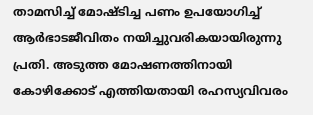താമസിച്ച് മോഷ്ടിച്ച പണം ഉപയോഗിച്ച് ആർഭാടജീവിതം നയിച്ചുവരികയായിരുന്നു പ്രതി. അടുത്ത മോഷണത്തിനായി കോഴിക്കോട് എത്തിയതായി രഹസ്യവിവരം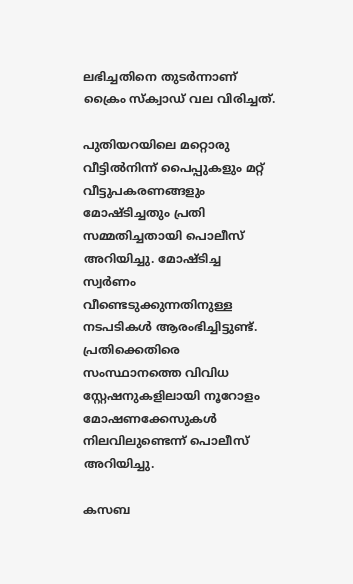ലഭിച്ചതിനെ തുടർന്നാണ് ക്രൈം സ്ക്വാഡ് വല വിരിച്ചത്.

പുതിയറയിലെ മറ്റൊരു വീട്ടിൽനിന്ന് പൈപ്പുകളും മറ്റ് വീട്ടുപകരണങ്ങളും മോഷ്ടിച്ചതും പ്രതി സമ്മതിച്ചതായി പൊലീസ് അറിയിച്ചു. മോഷ്ടിച്ച സ്വർണം വീണ്ടെടുക്കുന്നതിനുള്ള നടപടികൾ ആരംഭിച്ചിട്ടുണ്ട്. പ്രതിക്കെതിരെ സംസ്ഥാനത്തെ വിവിധ സ്റ്റേഷനുകളിലായി നൂറോളം മോഷണക്കേസുകൾ നിലവിലുണ്ടെന്ന് പൊലീസ് അറിയിച്ചു.

കസബ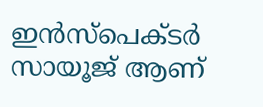ഇൻസ്പെക്ടർ സായൂജ് ആണ്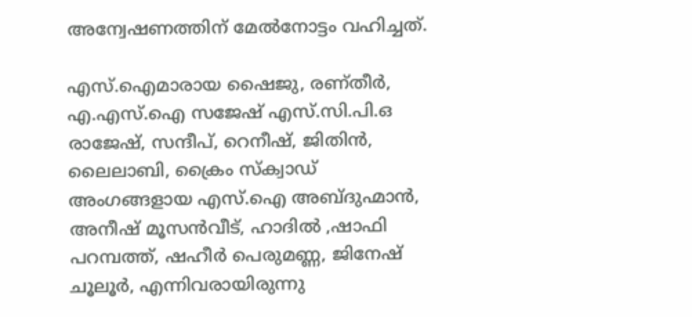അന്വേഷണത്തിന് മേൽനോട്ടം വഹിച്ചത്.

എസ്.ഐമാരായ ഷൈജു, രണ്തീർ, എ.എസ്.ഐ സജേഷ് എസ്.സി.പി.ഒ രാജേഷ്, സന്ദീപ്, റെനീഷ്, ജിതിൻ, ലൈലാബി, ക്രൈം സ്ക്വാഡ് അംഗങ്ങളായ എസ്.ഐ അബ്‌ദുഹ്മാൻ, അനീഷ് മൂസൻവീട്, ഹാദിൽ ,ഷാഫി പറമ്പത്ത്, ഷഹീർ പെരുമണ്ണ, ജിനേഷ് ചൂലൂർ, എന്നിവരായിരുന്നു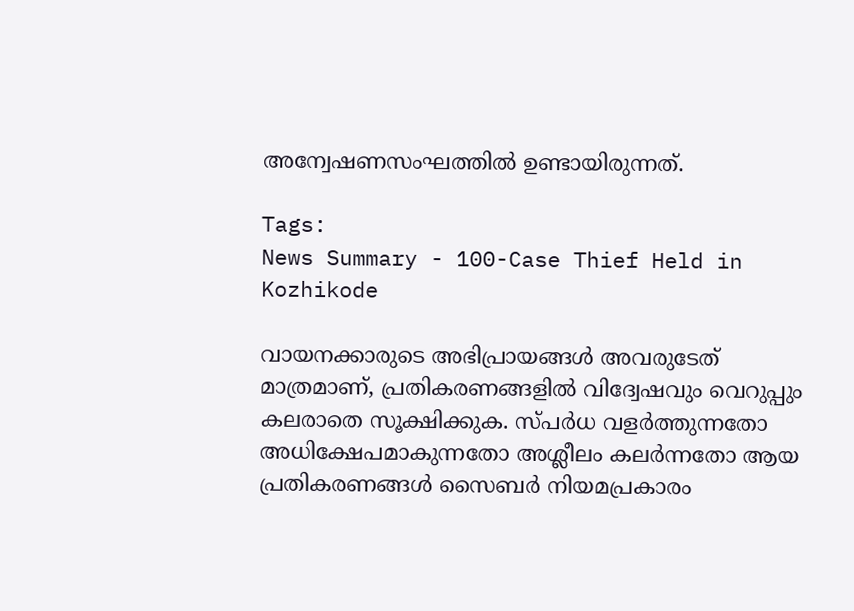അന്വേഷണസംഘത്തിൽ ഉണ്ടായിരുന്നത്.

Tags:
News Summary - 100-Case Thief Held in Kozhikode

വായനക്കാരുടെ അഭിപ്രായങ്ങള്‍ അവരുടേത് മാത്രമാണ്, പ്രതികരണങ്ങളിൽ വിദ്വേഷവും വെറുപ്പും കലരാതെ സൂക്ഷിക്കുക. സ്പർധ വളർത്തുന്നതോ അധിക്ഷേപമാകുന്നതോ അശ്ലീലം കലർന്നതോ ആയ പ്രതികരണങ്ങൾ സൈബർ നിയമപ്രകാരം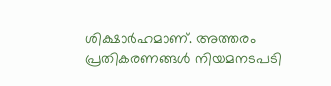ശിക്ഷാർഹമാണ്. അത്തരം പ്രതികരണങ്ങൾ നിയമനടപടി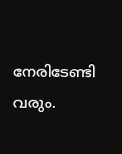നേരിടേണ്ടി വരും.